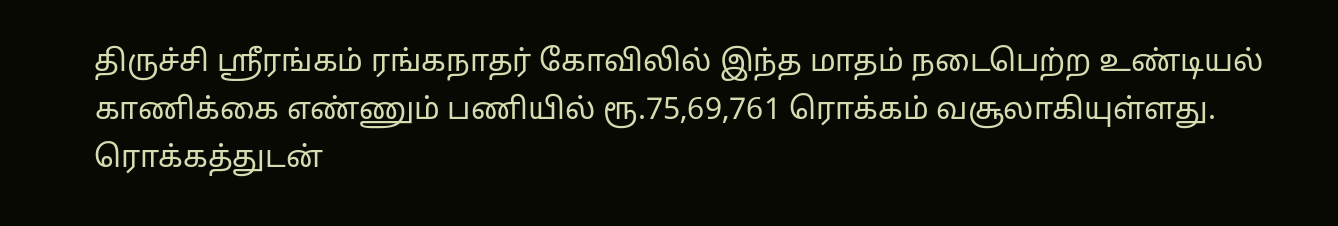திருச்சி ஸ்ரீரங்கம் ரங்கநாதர் கோவிலில் இந்த மாதம் நடைபெற்ற உண்டியல் காணிக்கை எண்ணும் பணியில் ரூ.75,69,761 ரொக்கம் வசூலாகியுள்ளது.
ரொக்கத்துடன்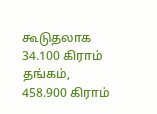கூடுதலாக 34.100 கிராம் தங்கம், 458.900 கிராம்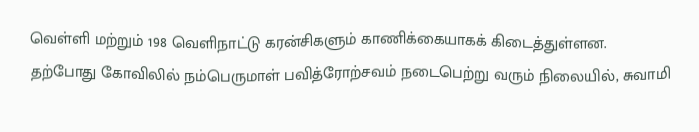வெள்ளி மற்றும் 198 வெளிநாட்டு கரன்சிகளும் காணிக்கையாகக் கிடைத்துள்ளன.
தற்போது கோவிலில் நம்பெருமாள் பவித்ரோற்சவம் நடைபெற்று வரும் நிலையில், சுவாமி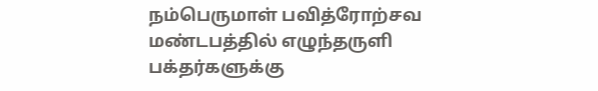நம்பெருமாள் பவித்ரோற்சவ மண்டபத்தில் எழுந்தருளி பக்தர்களுக்கு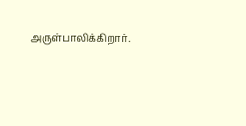அருள்பாலிக்கிறார்.